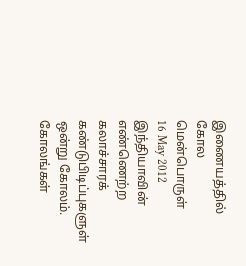இணையத்தில் கோல மென்பொருள்
16 May 2012
இந்தியாவின் எண்ணெற்ற கலாச்சாரக் கண்டுபிடிப்புகளுள் ஒன்று கோலம். கோலங்கள்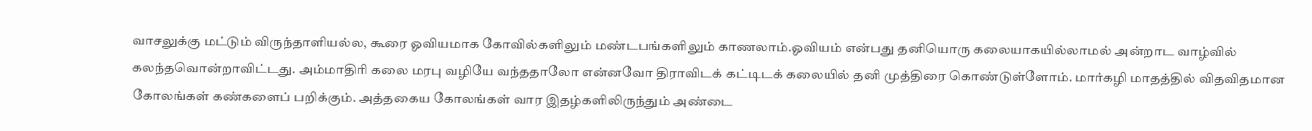வாசலுக்கு மட்டும் விருந்தாளியல்ல, கூரை ஓவியமாக கோவில்களிலும் மண்டபங்களிலும் காணலாம்.ஓவியம் என்பது தனியொரு கலையாகயில்லாமல் அன்றாட வாழ்வில் கலந்தவொன்றாவிட்டது. அம்மாதிரி கலை மரபு வழியே வந்ததாலோ என்னவோ திராவிடக் கட்டிடக் கலையில் தனி முத்திரை கொண்டுள்ளோம். மார்கழி மாதத்தில் விதவிதமான கோலங்கள் கண்களைப் பறிக்கும். அத்தகைய கோலங்கள் வார இதழ்களிலிருந்தும் அண்டை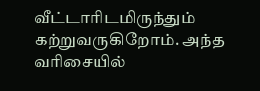வீட்டாரிடமிருந்தும் கற்றுவருகிறோம். அந்த வரிசையில்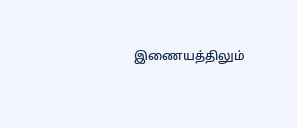இணையத்திலும்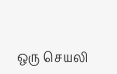ஒரு செயலி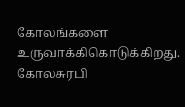கோலங்களை உருவாக்கிகொடுக்கிறது. கோலசுரபி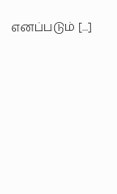எனப்படும் [...]